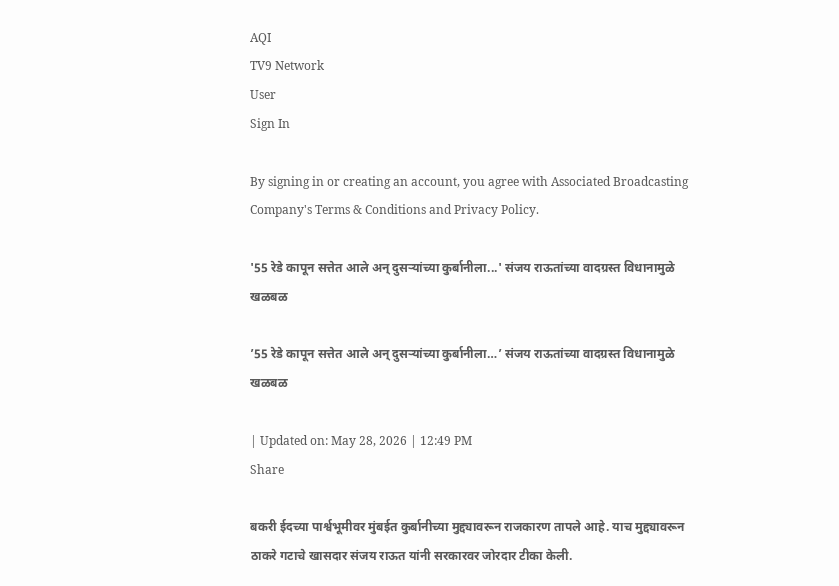AQI
TV9 Network
User
Sign In

By signing in or creating an account, you agree with Associated Broadcasting Company's Terms & Conditions and Privacy Policy.

'55 रेडे कापून सत्तेत आले अन् दुसऱ्यांच्या कुर्बानीला...' संजय राऊतांच्या वादग्रस्त विधानामुळे खळबळ

’55 रेडे कापून सत्तेत आले अन् दुसऱ्यांच्या कुर्बानीला…’ संजय राऊतांच्या वादग्रस्त विधानामुळे खळबळ

| Updated on: May 28, 2026 | 12:49 PM
Share

बकरी ईदच्या पार्श्वभूमीवर मुंबईत कुर्बानीच्या मुद्द्यावरून राजकारण तापले आहे. याच मुद्द्यावरून ठाकरे गटाचे खासदार संजय राऊत यांनी सरकारवर जोरदार टीका केली.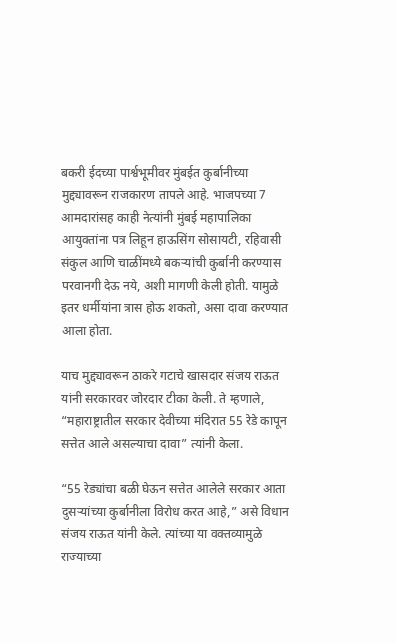बकरी ईदच्या पार्श्वभूमीवर मुंबईत कुर्बानीच्या मुद्द्यावरून राजकारण तापले आहे. भाजपच्या 7 आमदारांसह काही नेत्यांनी मुंबई महापालिका आयुक्तांना पत्र लिहून हाऊसिंग सोसायटी, रहिवासी संकुल आणि चाळींमध्ये बकऱ्यांची कुर्बानी करण्यास परवानगी देऊ नये, अशी मागणी केली होती. यामुळे इतर धर्मीयांना त्रास होऊ शकतो, असा दावा करण्यात आला होता.

याच मुद्द्यावरून ठाकरे गटाचे खासदार संजय राऊत यांनी सरकारवर जोरदार टीका केली. ते म्हणाले, “महाराष्ट्रातील सरकार देवीच्या मंदिरात 55 रेडे कापून सत्तेत आले असल्याचा दावा” त्यांनी केला.

“55 रेड्यांचा बळी घेऊन सत्तेत आलेले सरकार आता दुसऱ्यांच्या कुर्बानीला विरोध करत आहे,” असे विधान संजय राऊत यांनी केले. त्यांच्या या वक्तव्यामुळे राज्याच्या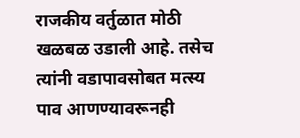राजकीय वर्तुळात मोठी खळबळ उडाली आहे. तसेच त्यांनी वडापावसोबत मत्स्य पाव आणण्यावरूनही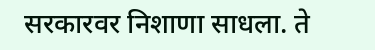सरकारवर निशाणा साधला. ते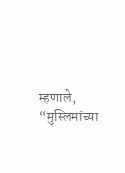म्हणाले, “मुस्लिमांच्या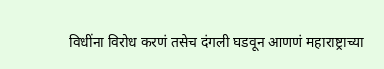विधींना विरोध करणं तसेच दंगली घडवून आणणं महाराष्ट्राच्या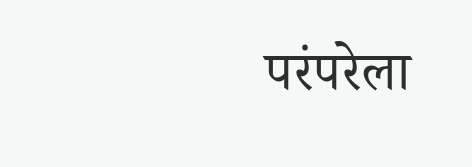परंपरेला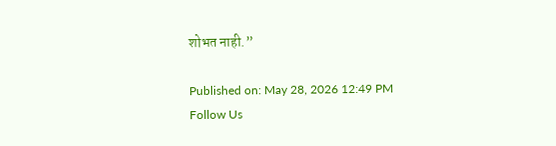शोभत नाही.”

Published on: May 28, 2026 12:49 PM
Follow Us